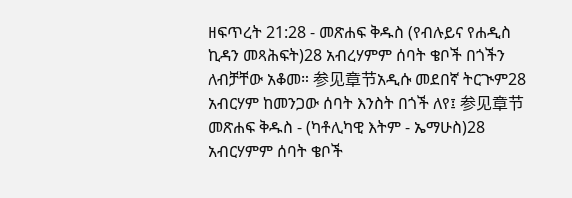ዘፍጥረት 21:28 - መጽሐፍ ቅዱስ (የብሉይና የሐዲስ ኪዳን መጻሕፍት)28 አብረሃምም ሰባት ቄቦች በጎችን ለብቻቸው አቆመ። 参见章节አዲሱ መደበኛ ትርጒም28 አብርሃም ከመንጋው ሰባት እንስት በጎች ለየ፤ 参见章节መጽሐፍ ቅዱስ - (ካቶሊካዊ እትም - ኤማሁስ)28 አብርሃምም ሰባት ቄቦች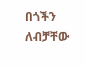በጎችን ለብቻቸው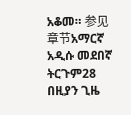አቆመ። 参见章节አማርኛ አዲሱ መደበኛ ትርጉም28 በዚያን ጊዜ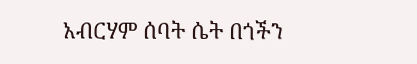አብርሃም ሰባት ሴት በጎችን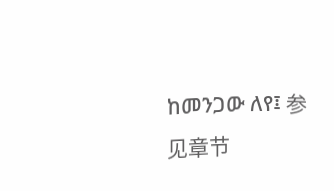ከመንጋው ለየ፤ 参见章节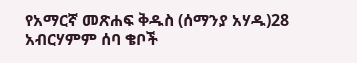የአማርኛ መጽሐፍ ቅዱስ (ሰማንያ አሃዱ)28 አብርሃምም ሰባ ቄቦች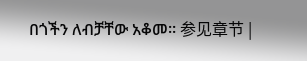በጎችን ለብቻቸው አቆመ። 参见章节 |